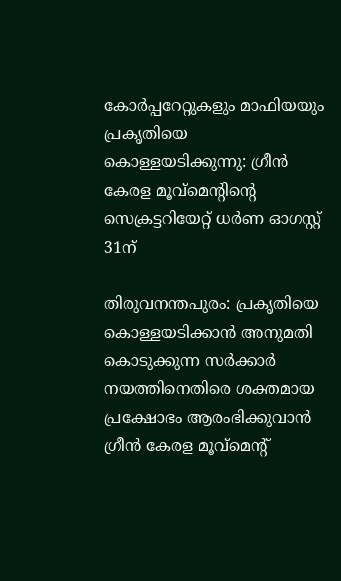കോര്‍പ്പറേറ്റുകളും മാഫിയയും പ്രകൃതിയെ കൊള്ളയടിക്കുന്നു: ഗ്രീന്‍ കേരള മൂവ്‌മെന്റിന്റെ സെക്രട്ടറിയേറ്റ് ധര്‍ണ ഓഗസ്റ്റ് 31ന്

തിരുവനന്തപുരം: പ്രകൃതിയെ കൊള്ളയടിക്കാന്‍ അനുമതി കൊടുക്കുന്ന സര്‍ക്കാര്‍ നയത്തിനെതിരെ ശക്തമായ പ്രക്ഷോഭം ആരംഭിക്കുവാന്‍ ഗ്രീന്‍ കേരള മൂവ്‌മെന്റ്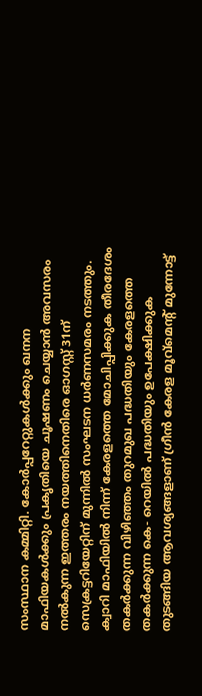സംസ്ഥാന കമ്മിറ്റി. കോര്‍പ്പറേറ്റുകള്‍ക്കും ഖനന മാഫിയകള്‍ക്കും പ്രകൃതിയെ ചൂഷണം ചെയ്യാന്‍ അവസരം നല്‍കുന്ന ഇത്തരം നയത്തിനെതിരെ ഓഗസ്റ്റ് 31ന് സെക്രട്ടറിയേറ്റിന് മുന്നില്‍ സംഘടന ധര്‍ണസമരം നടത്തും. ക്വാറി മാഫിയില്‍ നിന്ന് കേരളത്തെ മോചിപ്പിക്കുക തീരദേശം തകര്‍ക്കുന്ന വിഴിഞ്ഞം തുറമുഖ പദ്ധതിയും കേരളത്തെ തകര്‍ക്കുന്ന കെ- റെയില്‍ പദ്ധതിയും ഉപേക്ഷിക്കുക തുടങ്ങിയ ആവശ്യങ്ങളാണ് ഗ്രീന്‍ കേരള മൂവ്‌മെന്റ് മുന്നോട്ട്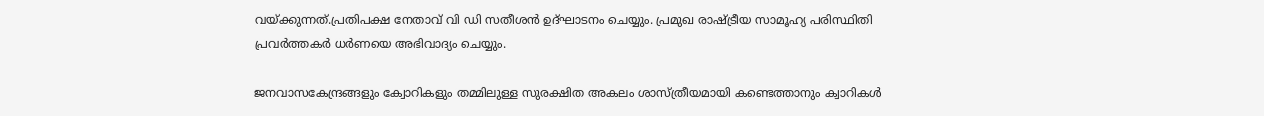വയ്ക്കുന്നത്.പ്രതിപക്ഷ നേതാവ് വി ഡി സതീശന്‍ ഉദ്ഘാടനം ചെയ്യും. പ്രമുഖ രാഷ്ട്രീയ സാമൂഹ്യ പരിസ്ഥിതി പ്രവര്‍ത്തകര്‍ ധര്‍ണയെ അഭിവാദ്യം ചെയ്യും.

ജനവാസകേന്ദ്രങ്ങളും ക്വോറികളും തമ്മിലുള്ള സുരക്ഷിത അകലം ശാസ്ത്രീയമായി കണ്ടെത്താനും ക്വാറികള്‍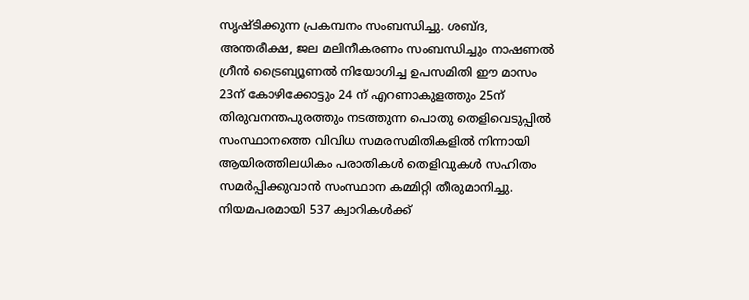സൃഷ്ടിക്കുന്ന പ്രകമ്പനം സംബന്ധിച്ചു. ശബ്ദ, അന്തരീക്ഷ, ജല മലിനീകരണം സംബന്ധിച്ചും നാഷണല്‍ ഗ്രീന്‍ ട്രൈബ്യൂണല്‍ നിയോഗിച്ച ഉപസമിതി ഈ മാസം 23ന് കോഴിക്കോട്ടും 24 ന് എറണാകുളത്തും 25ന് തിരുവനന്തപുരത്തും നടത്തുന്ന പൊതു തെളിവെടുപ്പില്‍ സംസ്ഥാനത്തെ വിവിധ സമരസമിതികളില്‍ നിന്നായി ആയിരത്തിലധികം പരാതികള്‍ തെളിവുകള്‍ സഹിതം സമര്‍പ്പിക്കുവാന്‍ സംസ്ഥാന കമ്മിറ്റി തീരുമാനിച്ചു. നിയമപരമായി 537 ക്വാറികള്‍ക്ക്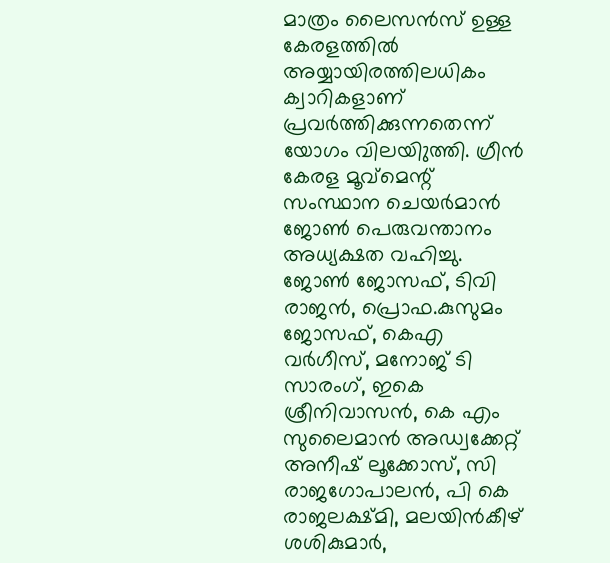മാത്രം ലൈസന്‍സ് ഉള്ള കേരളത്തില്‍ അയ്യായിരത്തിലധികം ക്വാറികളാണ് പ്രവര്‍ത്തിക്കുന്നതെന്ന് യോഗം വിലയിുത്തി. ഗ്രീന്‍ കേരള മൂവ്‌മെന്റ് സംസ്ഥാന ചെയര്‍മാന്‍ ജോണ്‍ പെരുവന്താനം അധ്യക്ഷത വഹിച്ചു. ജോണ്‍ ജോസഫ്, ടിവി രാജന്‍, പ്രൊഫ.കുസുമം ജോസഫ്, കെഎ വര്‍ഗീസ്, മനോജ് ടി സാരംഗ്, ഇകെ ശ്രീനിവാസന്‍, കെ എം സുലൈമാന്‍ അഡ്വക്കേറ്റ് അനീഷ് ലൂക്കോസ്, സി രാജഗോപാലന്‍, പി കെ രാജലക്ഷ്മി, മലയിന്‍കീഴ് ശശികുമാര്‍,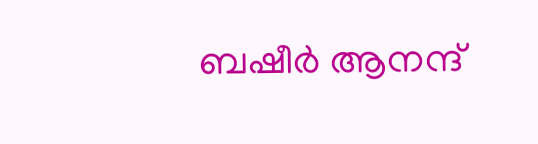ബഷീര്‍ ആനന്ദ്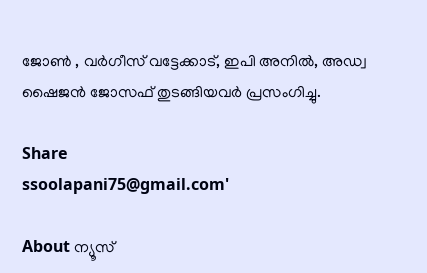ജോണ്‍ , വര്‍ഗീസ് വട്ടേക്കാട്, ഇപി അനില്‍, അഡ്വ ഷൈജന്‍ ജോസഫ് തുടങ്ങിയവര്‍ പ്രസംഗിച്ചു.

Share
ssoolapani75@gmail.com'

About ന്യൂസ്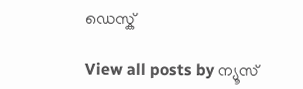ഡെസ്ക്

View all posts by ന്യൂസ്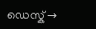ഡെസ്ക് →